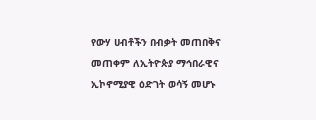የውሃ ሀብቶችን በብቃት መጠበቅና መጠቀም ለኢትዮጵያ ማኅበራዊና ኢኮኖሚያዊ ዕድገት ወሳኝ መሆኑ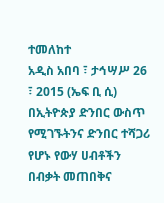ተመለከተ
አዲስ አበባ ፣ ታኅሣሥ 26 ፣ 2015 (ኤፍ ቢ ሲ) በኢትዮጵያ ድንበር ውስጥ የሚገኙትንና ድንበር ተሻጋሪ የሆኑ የውሃ ሀብቶችን በብቃት መጠበቅና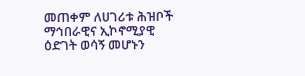መጠቀም ለሀገሪቱ ሕዝቦች ማኅበራዊና ኢኮኖሚያዊ ዕድገት ወሳኝ መሆኑን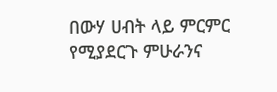በውሃ ሀብት ላይ ምርምር የሚያደርጉ ምሁራንና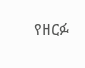የዘርፉ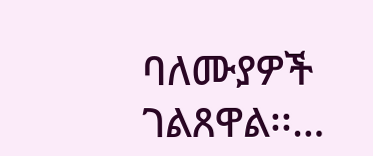ባለሙያዎች ገልጸዋል፡፡…